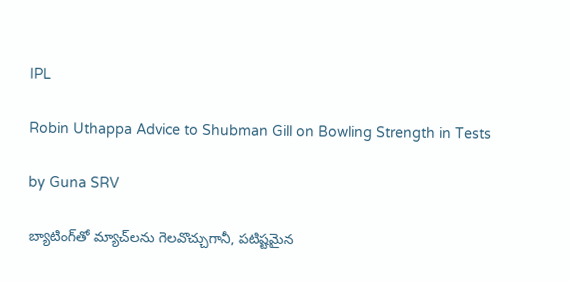IPL

Robin Uthappa Advice to Shubman Gill on Bowling Strength in Tests

by Guna SRV

బ్యాటింగ్‌తో మ్యాచ్‌లను గెలవొచ్చుగానీ, పటిష్టమైన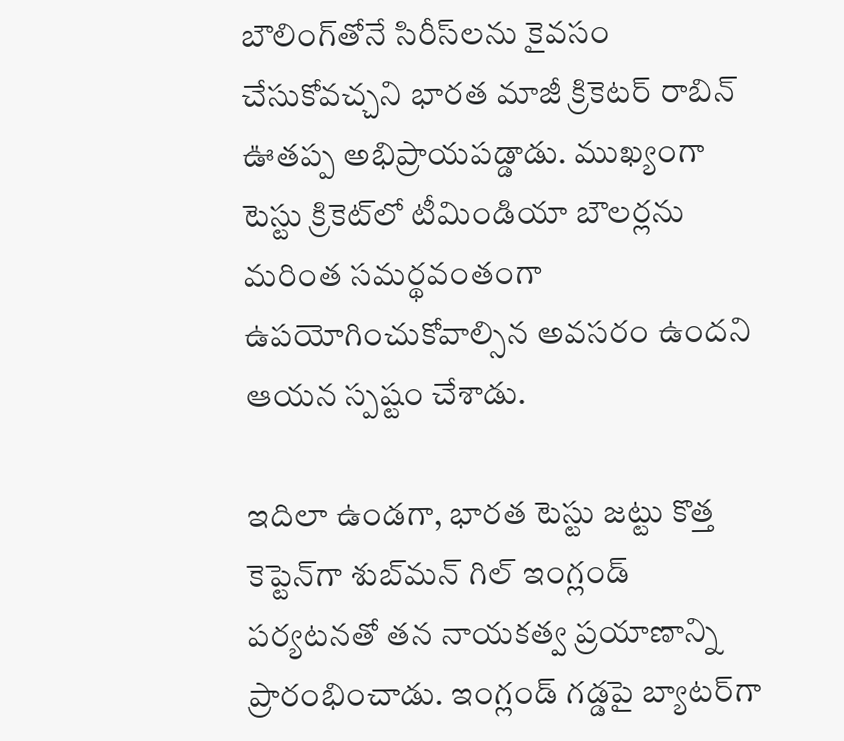బౌలింగ్‌తోనే సిరీస్‌లను కైవసం చేసుకోవచ్చని భారత మాజీ క్రికెటర్ రాబిన్ ఊతప్ప అభిప్రాయపడ్డాడు. ముఖ్యంగా టెస్టు క్రికెట్‌లో టీమిండియా బౌలర్లను మరింత సమర్థవంతంగా ఉపయోగించుకోవాల్సిన అవసరం ఉందని ఆయన స్పష్టం చేశాడు.

ఇదిలా ఉండగా, భారత టెస్టు జట్టు కొత్త కెప్టెన్‌గా శుబ్‌మన్ గిల్ ఇంగ్లండ్ పర్యటనతో తన నాయకత్వ ప్రయాణాన్ని ప్రారంభించాడు. ఇంగ్లండ్ గడ్డపై బ్యాటర్‌గా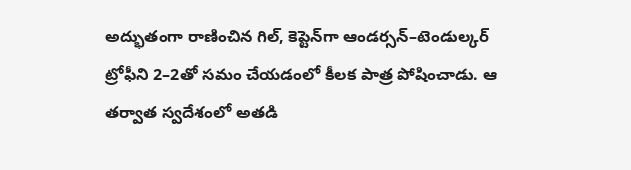అద్భుతంగా రాణించిన గిల్, కెప్టెన్‌గా ఆండర్సన్–టెండుల్కర్ ట్రోఫీని 2–2తో సమం చేయడంలో కీలక పాత్ర పోషించాడు. ఆ తర్వాత స్వదేశంలో అతడి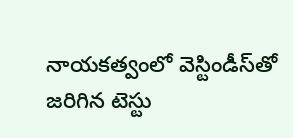నాయకత్వంలో వెస్టిండీస్‌తో జరిగిన టెస్టు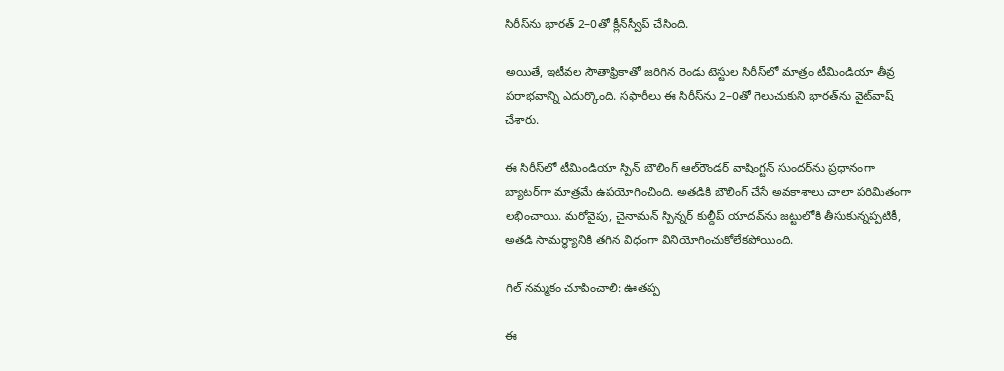సిరీస్‌ను భారత్ 2–0తో క్లీన్‌స్వీప్ చేసింది.

అయితే, ఇటీవల సౌతాఫ్రికాతో జరిగిన రెండు టెస్టుల సిరీస్‌లో మాత్రం టీమిండియా తీవ్ర పరాభవాన్ని ఎదుర్కొంది. సఫారీలు ఈ సిరీస్‌ను 2–0తో గెలుచుకుని భారత్‌ను వైట్‌వాష్ చేశారు.

ఈ సిరీస్‌లో టీమిండియా స్పిన్ బౌలింగ్ ఆల్‌రౌండర్ వాషింగ్టన్ సుందర్‌ను ప్రధానంగా బ్యాటర్‌గా మాత్రమే ఉపయోగించింది. అతడికి బౌలింగ్ చేసే అవకాశాలు చాలా పరిమితంగా లభించాయి. మరోవైపు, చైనామన్ స్పిన్నర్ కుల్దీప్ యాదవ్‌ను జట్టులోకి తీసుకున్నప్పటికీ, అతడి సామర్థ్యానికి తగిన విధంగా వినియోగించుకోలేకపోయింది.

గిల్ నమ్మకం చూపించాలి: ఊతప్ప

ఈ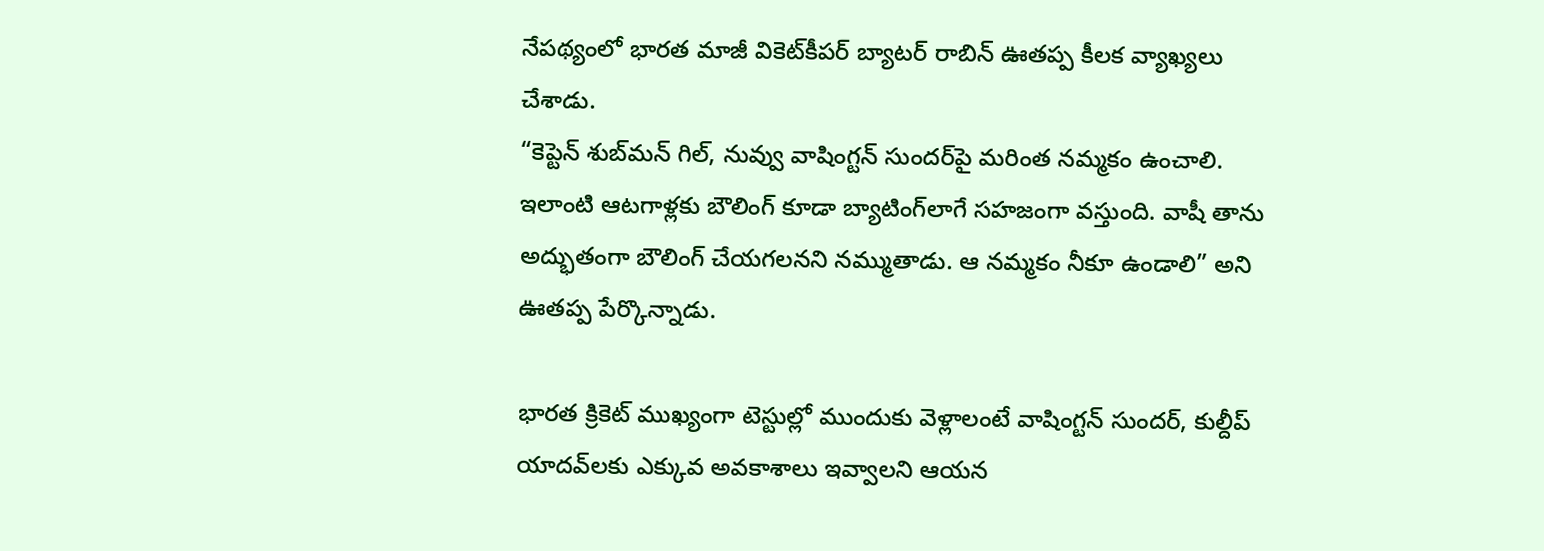నేపథ్యంలో భారత మాజీ వికెట్‌కీపర్ బ్యాటర్ రాబిన్ ఊతప్ప కీలక వ్యాఖ్యలు చేశాడు.
“కెప్టెన్ శుబ్‌మన్ గిల్, నువ్వు వాషింగ్టన్ సుందర్‌పై మరింత నమ్మకం ఉంచాలి. ఇలాంటి ఆటగాళ్లకు బౌలింగ్ కూడా బ్యాటింగ్‌లాగే సహజంగా వస్తుంది. వాషీ తాను అద్భుతంగా బౌలింగ్ చేయగలనని నమ్ముతాడు. ఆ నమ్మకం నీకూ ఉండాలి” అని ఊతప్ప పేర్కొన్నాడు.

భారత క్రికెట్ ముఖ్యంగా టెస్టుల్లో ముందుకు వెళ్లాలంటే వాషింగ్టన్ సుందర్, కుల్దీప్ యాదవ్‌లకు ఎక్కువ అవకాశాలు ఇవ్వాలని ఆయన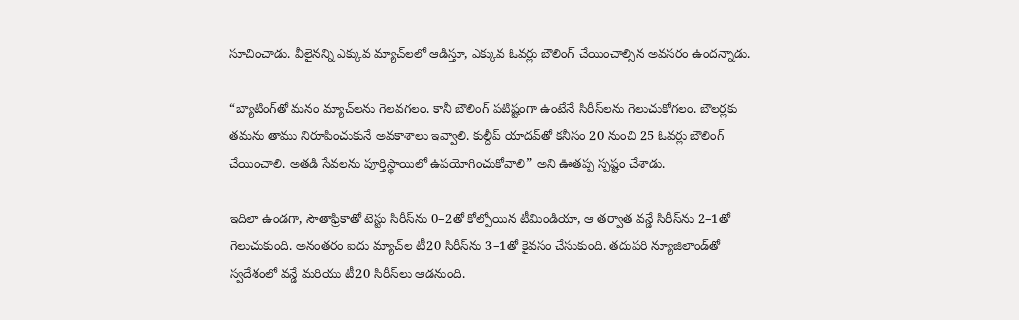సూచించాడు. వీలైనన్ని ఎక్కువ మ్యాచ్‌లలో ఆడిస్తూ, ఎక్కువ ఓవర్లు బౌలింగ్ చేయించాల్సిన అవసరం ఉందన్నాడు.

“బ్యాటింగ్‌తో మనం మ్యాచ్‌లను గెలవగలం. కానీ బౌలింగ్ పటిష్టంగా ఉంటేనే సిరీస్‌లను గెలుచుకోగలం. బౌలర్లకు తమను తాము నిరూపించుకునే అవకాశాలు ఇవ్వాలి. కుల్దీప్ యాదవ్‌తో కనీసం 20 నుంచి 25 ఓవర్లు బౌలింగ్ చేయించాలి. అతడి సేవలను పూర్తిస్థాయిలో ఉపయోగించుకోవాలి” అని ఊతప్ప స్పష్టం చేశాడు.

ఇదిలా ఉండగా, సౌతాఫ్రికాతో టెస్టు సిరీస్‌ను 0–2తో కోల్పోయిన టీమిండియా, ఆ తర్వాత వన్డే సిరీస్‌ను 2–1తో గెలుచుకుంది. అనంతరం ఐదు మ్యాచ్‌ల టీ20 సిరీస్‌ను 3–1తో కైవసం చేసుకుంది. తదుపరి న్యూజిలాండ్‌తో స్వదేశంలో వన్డే మరియు టీ20 సిరీస్‌లు ఆడనుంది.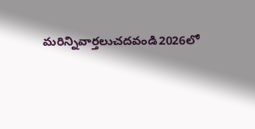మరిన్నివార్తలుచదవండి2026లో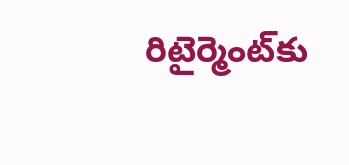రిటైర్మెంట్‌కు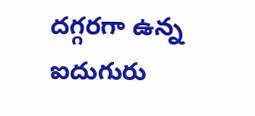దగ్గరగా ఉన్న ఐదుగురు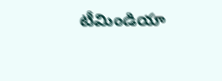టీమిండియా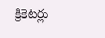క్రికెటర్లు